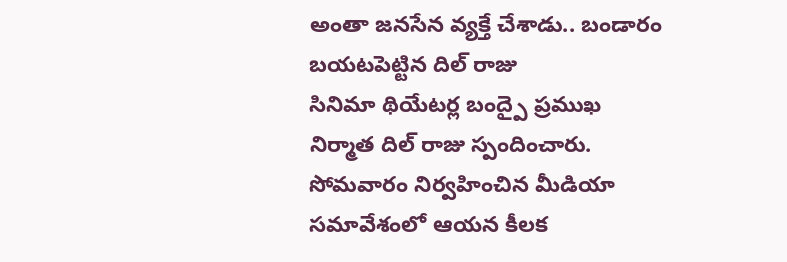అంతా జనసేన వ్యక్తే చేశాడు.. బండారం బయటపెట్టిన దిల్ రాజు
సినిమా థియేటర్ల బంద్పై ప్రముఖ నిర్మాత దిల్ రాజు స్పందించారు. సోమవారం నిర్వహించిన మీడియా సమావేశంలో ఆయన కీలక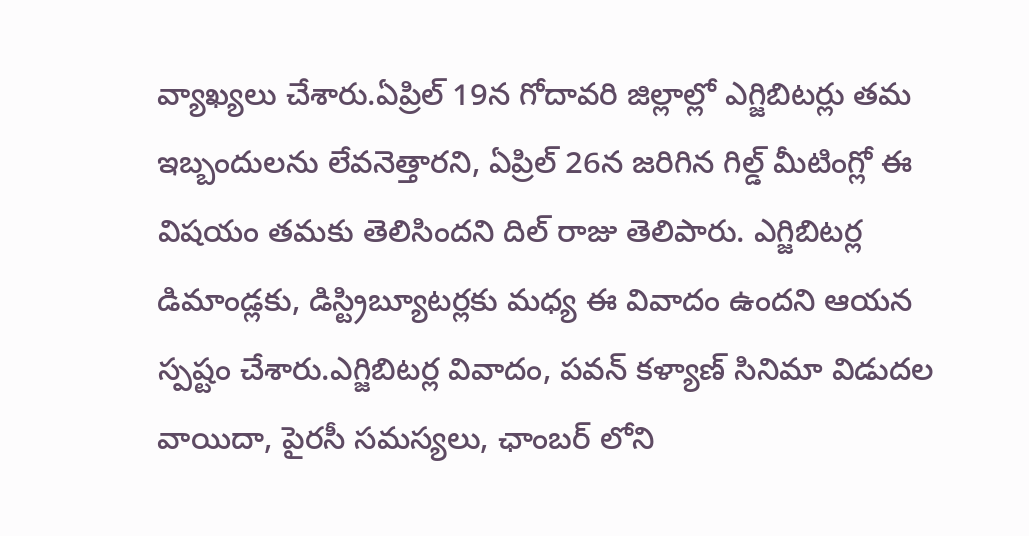వ్యాఖ్యలు చేశారు.ఏప్రిల్ 19న గోదావరి జిల్లాల్లో ఎగ్జిబిటర్లు తమ ఇబ్బందులను లేవనెత్తారని, ఏప్రిల్ 26న జరిగిన గిల్డ్ మీటింగ్లో ఈ విషయం తమకు తెలిసిందని దిల్ రాజు తెలిపారు. ఎగ్జిబిటర్ల డిమాండ్లకు, డిస్ట్రిబ్యూటర్లకు మధ్య ఈ వివాదం ఉందని ఆయన స్పష్టం చేశారు.ఎగ్జిబిటర్ల వివాదం, పవన్ కళ్యాణ్ సినిమా విడుదల వాయిదా, పైరసీ సమస్యలు, ఛాంబర్ లోని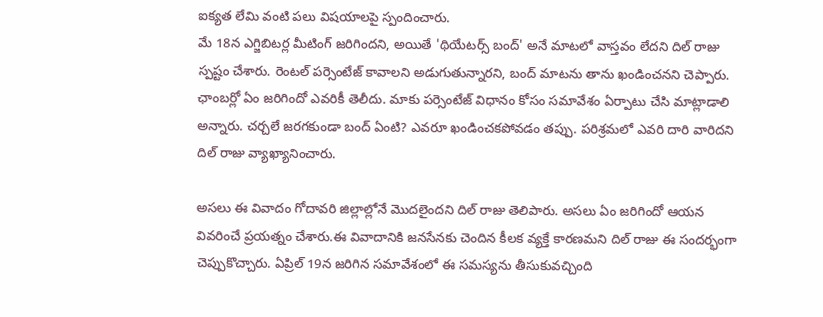ఐక్యత లేమి వంటి పలు విషయాలపై స్పందించారు.
మే 18న ఎగ్జిబిటర్ల మీటింగ్ జరిగిందని, అయితే 'థియేటర్స్ బంద్' అనే మాటలో వాస్తవం లేదని దిల్ రాజు స్పష్టం చేశారు. రెంటల్ పర్సెంటేజ్ కావాలని అడుగుతున్నారని, బంద్ మాటను తాను ఖండించనని చెప్పారు. ఛాంబర్లో ఏం జరిగిందో ఎవరికీ తెలీదు. మాకు పర్సెంటేజ్ విధానం కోసం సమావేశం ఏర్పాటు చేసి మాట్లాడాలి అన్నారు. చర్చలే జరగకుండా బంద్ ఏంటి? ఎవరూ ఖండించకపోవడం తప్పు. పరిశ్రమలో ఎవరి దారి వారిదని దిల్ రాజు వ్యాఖ్యానించారు.

అసలు ఈ వివాదం గోదావరి జిల్లాల్లోనే మొదలైందని దిల్ రాజు తెలిపారు. అసలు ఏం జరిగిందో ఆయన వివరించే ప్రయత్నం చేశారు.ఈ వివాదానికి జనసేనకు చెందిన కీలక వ్యక్తే కారణమని దిల్ రాజు ఈ సందర్భంగా చెప్పుకొచ్చారు. ఏప్రిల్ 19న జరిగిన సమావేశంలో ఈ సమస్యను తీసుకువచ్చింది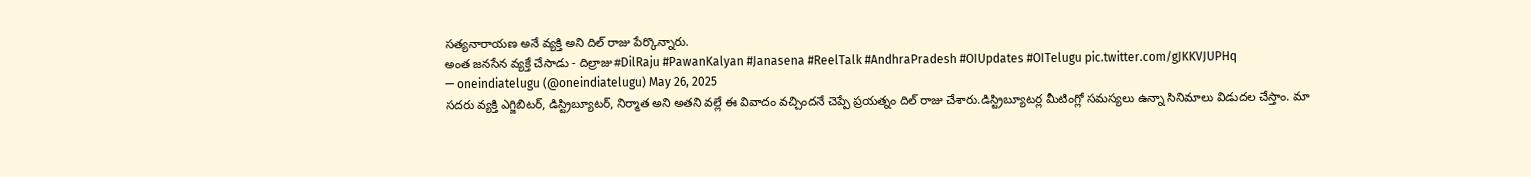సత్యనారాయణ అనే వ్యక్తి అని దిల్ రాజు పేర్కొన్నారు.
అంత జనసేన వ్యక్తే చేసాడు - దిల్రాజు#DilRaju #PawanKalyan #Janasena #ReelTalk #AndhraPradesh #OIUpdates #OITelugu pic.twitter.com/gJKKVJUPHq
— oneindiatelugu (@oneindiatelugu) May 26, 2025
సదరు వ్యక్తి ఎగ్జిబిటర్, డిస్ట్రిబ్యూటర్, నిర్మాత అని అతని వల్లే ఈ వివాదం వచ్చిందనే చెప్పే ప్రయత్నం దిల్ రాజు చేశారు.డిస్ట్రిబ్యూటర్ల మీటింగ్లో సమస్యలు ఉన్నా సినిమాలు విడుదల చేస్తాం. మా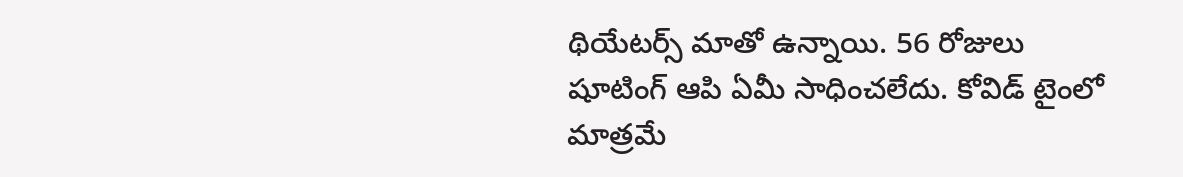థియేటర్స్ మాతో ఉన్నాయి. 56 రోజులు షూటింగ్ ఆపి ఏమీ సాధించలేదు. కోవిడ్ టైంలో మాత్రమే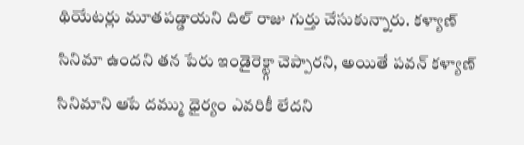థియేటర్లు మూతపడ్డాయని దిల్ రాజు గుర్తు చేసుకున్నారు. కళ్యాణ్ సినిమా ఉందని తన పేరు ఇండైరెక్ట్గా చెప్పారని, అయితే పవన్ కళ్యాణ్ సినిమాని ఆపే దమ్ము ధైర్యం ఎవరికీ లేదని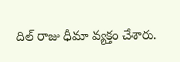దిల్ రాజు ధీమా వ్యక్తం చేశారు.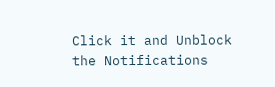Click it and Unblock the Notifications